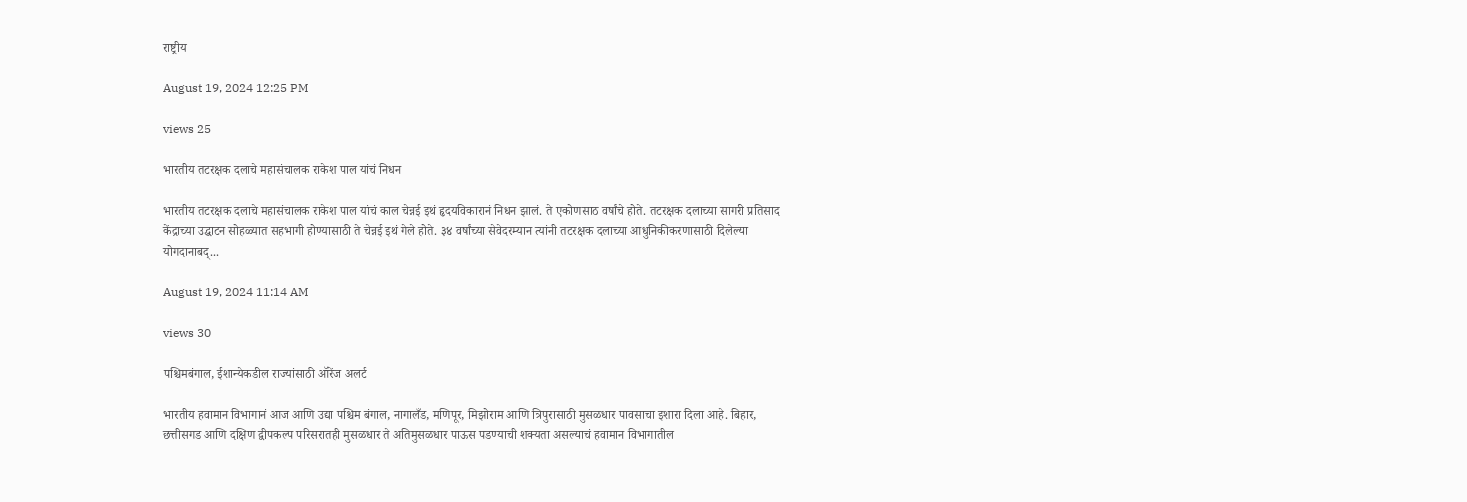राष्ट्रीय

August 19, 2024 12:25 PM

views 25

भारतीय तटरक्षक दलाचे महासंचालक राकेश पाल यांचं निधन

भारतीय तटरक्षक दलाचे महासंचालक राकेश पाल यांचं काल चेन्नई इथं हृदयविकारानं निधन झालं. ते एकोणसाठ वर्षांचे होते. तटरक्षक दलाच्या सागरी प्रतिसाद केंद्राच्या उद्घाटन सोहळ्यात सहभागी होण्यासाठी ते चेन्नई इथं गेले होते. ३४ वर्षांच्या सेवेदरम्यान त्यांनी तटरक्षक दलाच्या आधुनिकीकरणासाठी दिलेल्या योगदानाबद्...

August 19, 2024 11:14 AM

views 30

पश्चिमबंगाल, ईशान्येकडील राज्यांसाठी ऑरेंज अलर्ट

भारतीय हवामान विभागानं आज आणि उद्या पश्चिम बंगाल, नागालँड, मणिपूर, मिझोराम आणि त्रिपुरासाठी मुसळधार पावसाचा इशारा दिला आहे. बिहार, छत्तीसगड आणि दक्षिण द्वीपकल्प परिसरातही मुसळधार ते अतिमुसळधार पाऊस पडण्याची शक्यता असल्याचं हवामान विभागातील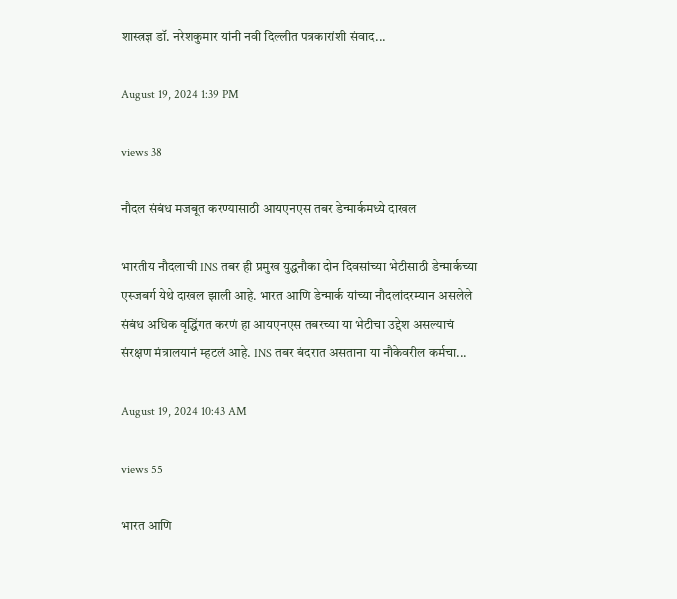शास्त्रज्ञ डॉ. नरेशकुमार यांनी नवी दिल्लीत पत्रकारांशी संवाद...

August 19, 2024 1:39 PM

views 38

नौदल संबंध मजबूत करण्यासाठी आयएनएस तबर डेन्मार्कमध्ये दाखल

भारतीय नौदलाची INS तबर ही प्रमुख युद्धनौका दोन दिवसांच्या भेटीसाठी डेन्मार्कच्या एस्जबर्ग येथे दाखल झाली आहे. भारत आणि डेन्मार्क यांच्या नौदलांदरम्यान असलेले संबंध अधिक वृद्धिंगत करणं हा आयएनएस तबरच्या या भेटीचा उद्देश असल्याचं संरक्षण मंत्रालयानं म्हटलं आहे. INS तबर बंदरात असताना या नौकेवरील कर्मचा...

August 19, 2024 10:43 AM

views 55

भारत आणि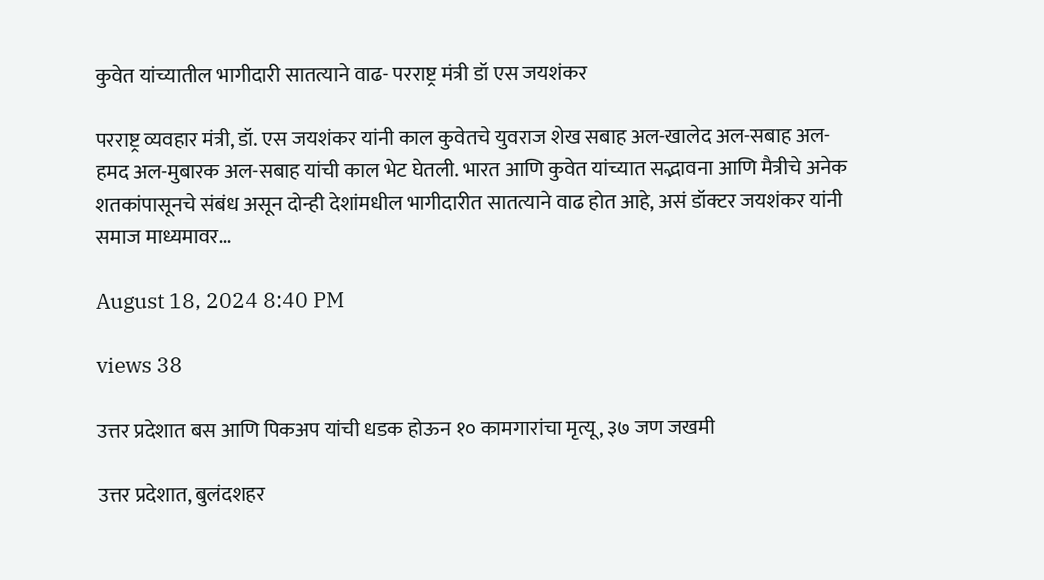कुवेत यांच्यातील भागीदारी सातत्याने वाढ- परराष्ट्र मंत्री डॉ एस जयशंकर

परराष्ट्र व्यवहार मंत्री, डॉ. एस जयशंकर यांनी काल कुवेतचे युवराज शेख सबाह अल-खालेद अल-सबाह अल-हमद अल-मुबारक अल-सबाह यांची काल भेट घेतली. भारत आणि कुवेत यांच्यात सद्भावना आणि मैत्रीचे अनेक शतकांपासूनचे संबंध असून दोन्ही देशांमधील भागीदारीत सातत्याने वाढ होत आहे, असं डॉक्टर जयशंकर यांनी समाज माध्यमावर...

August 18, 2024 8:40 PM

views 38

उत्तर प्रदेशात बस आणि पिकअप यांची धडक होऊन १० कामगारांचा मृत्यू, ३७ जण जखमी

उत्तर प्रदेशात, बुलंदशहर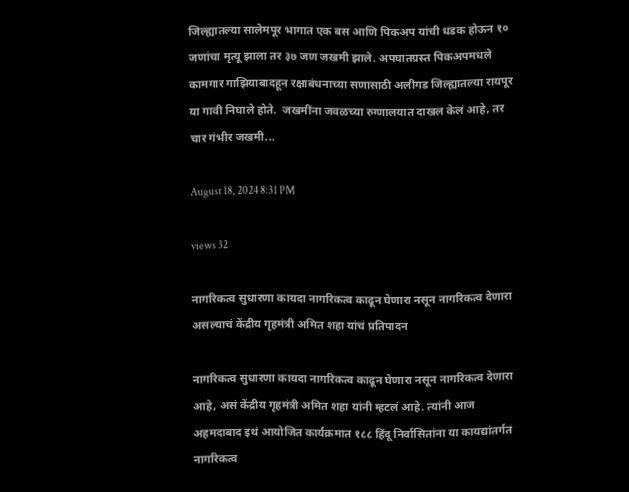जिल्ह्यातल्या सालेमपूर भागात एक बस आणि पिकअप यांची धडक होऊन १० जणांचा मृत्यू झाला तर ३७ जण जखमी झाले. अपघातग्रस्त पिकअपमधले कामगार गाझियाबादहून रक्षाबंधनाच्या सणासाठी अलीगड जिल्ह्यातल्या रायपूर या गावी निघाले होते.  जखमींना जवळच्या रुग्णालयात दाखल केलं आहे, तर चार गंभीर जखमी...

August 18, 2024 8:31 PM

views 32

नागरिकत्व सुधारणा कायदा नागरिकत्व काढून घेणारा नसून नागरिकत्व देणारा असल्याचं केंद्रीय गृहमंत्री अमित शहा यांचं प्रतिपादन

नागरिकत्व सुधारणा कायदा नागरिकत्व काढून घेणारा नसून नागरिकत्व देणारा आहे, असं केंद्रीय गृहमंत्री अमित शहा यांनी म्हटलं आहे. त्यांनी आज अहमदाबाद इथं आयोजित कार्यक्रमात १८८ हिंदू निर्वासितांना या कायद्यांतर्गत नागरिकत्व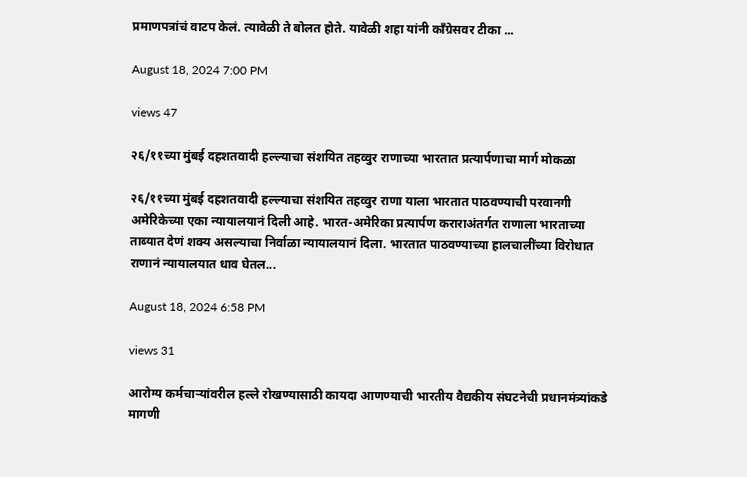प्रमाणपत्रांचं वाटप केलं. त्यावेळी ते बोलत होते. यावेळी शहा यांनी काँग्रेसवर टीका ...

August 18, 2024 7:00 PM

views 47

२६/११च्या मुंबई दहशतवादी हल्ल्याचा संशयित तहव्वुर राणाच्या भारतात प्रत्यार्पणाचा मार्ग मोकळा

२६/११च्या मुंबई दहशतवादी हल्ल्याचा संशयित तहव्वुर राणा याला भारतात पाठवण्याची परवानगी अमेरिकेच्या एका न्यायालयानं दिली आहे. भारत-अमेरिका प्रत्यार्पण कराराअंतर्गत राणाला भारताच्या ताब्यात देणं शक्य असल्याचा निर्वाळा न्यायालयानं दिला. भारतात पाठवण्याच्या हालचालींच्या विरोधात राणानं न्यायालयात धाव घेतल...

August 18, 2024 6:58 PM

views 31

आरोग्य कर्मचाऱ्यांवरील हल्ले रोखण्यासाठी कायदा आणण्याची भारतीय वैद्यकीय संघटनेची प्रधानमंत्र्यांकडे मागणी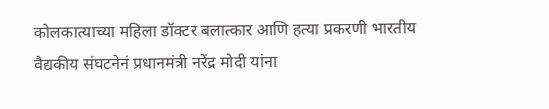कोलकात्याच्या महिला डॉक्टर बलात्कार आणि हत्या प्रकरणी भारतीय वैद्यकीय संघटनेनं प्रधानमंत्री नरेंद्र मोदी यांना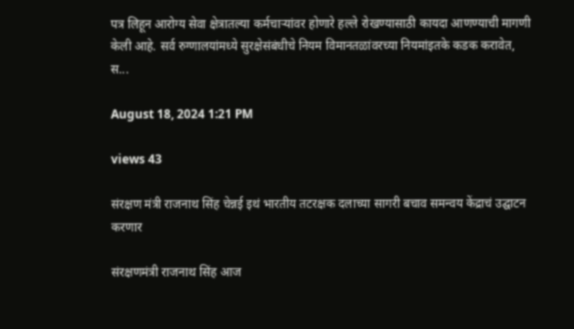पत्र लिहून आरोग्य सेवा क्षेत्रातल्या कर्मचाऱ्यांवर होणारे हल्ले रोखण्यासाठी कायदा आणण्याची मागणी केली आहे. सर्व रुग्णालयांमध्ये सुरक्षेसंबंधीचे नियम विमानतळांवरच्या नियमांइतके कडक करावेत, स...

August 18, 2024 1:21 PM

views 43

संरक्षण मंत्री राजनाथ सिंह चेन्नई इथं भारतीय तटरक्षक दलाच्या सागरी बचाव समन्वय केंद्राचं उद्घाटन करणार

संरक्षणमंत्री राजनाथ सिंह आज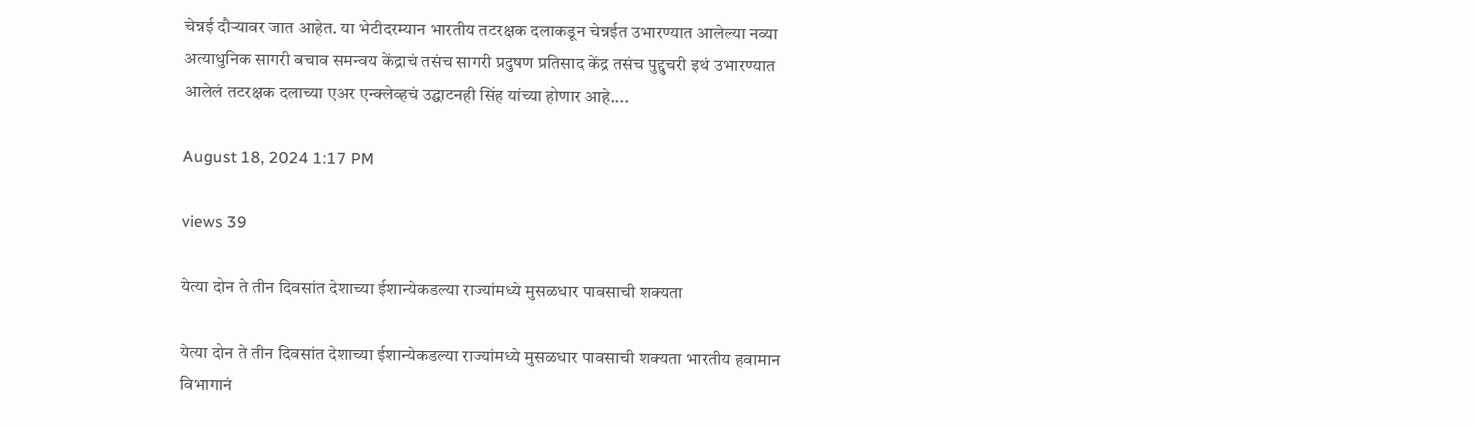चेन्नई दौऱ्यावर जात आहेत. या भेटीदरम्यान भारतीय तटरक्षक दलाकडून चेन्नईत उभारण्यात आलेल्या नव्या अत्याधुनिक सागरी बचाव समन्वय केंद्राचं तसंच सागरी प्रदुषण प्रतिसाद केंद्र तसंच पुद्दुचरी इथं उभारण्यात आलेलं तटरक्षक दलाच्या एअर एन्क्लेव्हचं उद्घाटनही सिंह यांच्या होणार आहे....

August 18, 2024 1:17 PM

views 39

येत्या दोन ते तीन दिवसांत देशाच्या ईशान्येकडल्या राज्यांमध्ये मुसळधार पावसाची शक्यता

येत्या दोन ते तीन दिवसांत देशाच्या ईशान्येकडल्या राज्यांमध्ये मुसळधार पावसाची शक्यता भारतीय हवामान विभागानं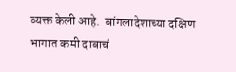व्यक्त केली आहे.  बांगलादेशाच्या दक्षिण भागात कमी दाबाचं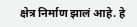क्षेत्र निर्माण झालं आहे. हे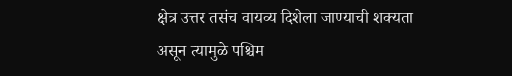क्षेत्र उत्तर तसंच वायव्य दिशेला जाण्याची शक्यता असून त्यामुळे पश्चिम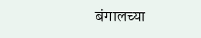बंगालच्या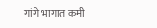गांगे भागात कमी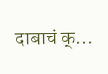दाबाचं क्...